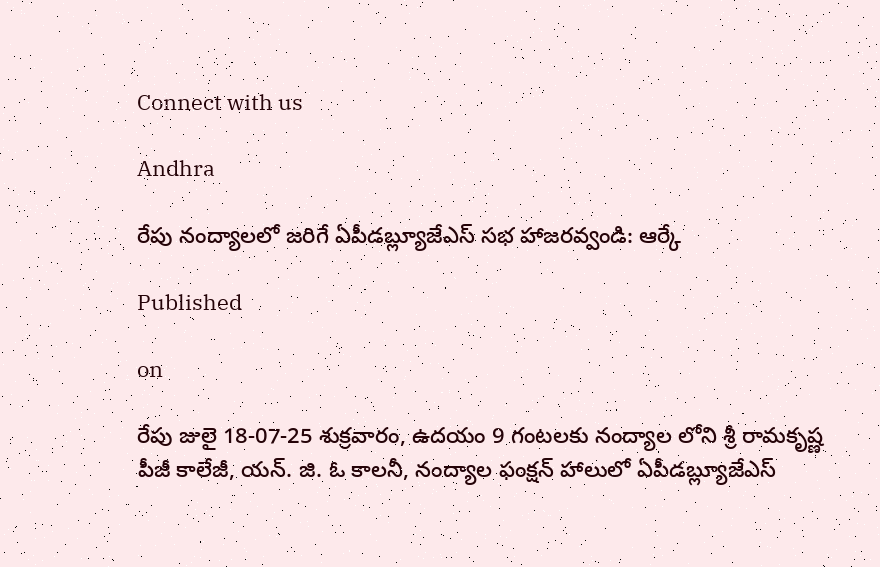Connect with us

Andhra

రేపు నంద్యాలలో జరిగే ఏపీడబ్ల్యూజేఎస్ సభ హాజరవ్వండి: ఆర్కే

Published

on

రేపు జులై 18-07-25 శుక్రవారం, ఉదయం 9 గంటలకు నంద్యాల లోని శ్రీ రామకృష్ణ పీజీ కాలేజీ, యన్. జి. ఓ కాలనీ, నంద్యాల ఫంక్షన్ హాలులో ఏపీడబ్ల్యూజేఎస్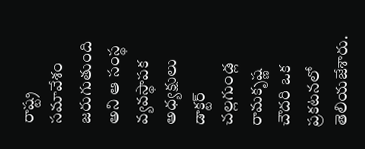రాష్ట్ర సమావేశం జరుగుతుంది అని ఆ సంస్థ  వ్యవస్థాపక అధ్యక్షులు డాక్టర్ చల్లగుండ్ల రామకృష్ణ చౌదరి ఒక ప్రకటనలో తెలియజేశారు.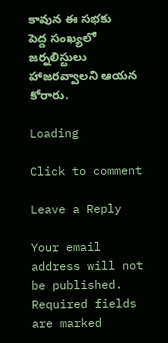కావున ఈ సభకు పెద్ద సంఖ్యలో జర్నలిస్టులు హాజరవ్వాలని ఆయన కోరారు.

Loading

Click to comment

Leave a Reply

Your email address will not be published. Required fields are marked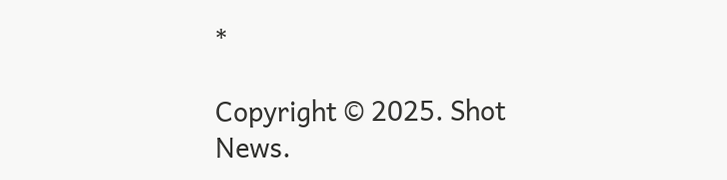*

Copyright © 2025. Shot News.